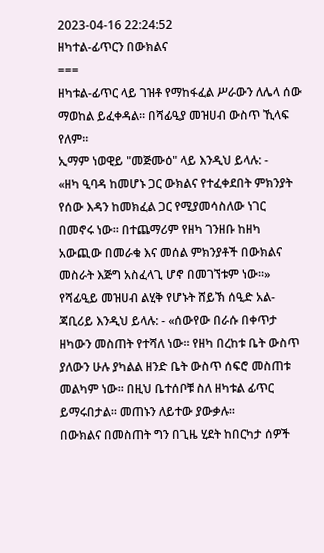2023-04-16 22:24:52
ዘካተል‐ፊጥርን በውክልና
===
ዘካቱል‐ፊጥር ላይ ገዝቶ የማከፋፈል ሥራውን ለሌላ ሰው ማወከል ይፈቀዳል። በሻፊዒያ መዝሀብ ውስጥ ኺላፍ የለም።
ኢማም ነወዊይ "መጅሙዕ" ላይ እንዲህ ይላሉ: ‐
«ዘካ ዒባዳ ከመሆኑ ጋር ውክልና የተፈቀደበት ምክንያት የሰው እዳን ከመክፈል ጋር የሚያመሳስለው ነገር በመኖሩ ነው። በተጨማሪም የዘካ ገንዘቡ ከዘካ አውጪው በመራቁ እና መሰል ምክንያቶች በውክልና መስራት እጅግ አስፈላጊ ሆኖ በመገኘቱም ነው።»
የሻፊዒይ መዝሀብ ልሂቅ የሆኑት ሸይኽ ሰዒድ አል‐ጃቢሪይ እንዲህ ይላሉ: ‐ «ሰውየው በራሱ በቀጥታ ዘካውን መስጠት የተሻለ ነው። የዘካ በረከቱ ቤት ውስጥ ያለውን ሁሉ ያካልል ዘንድ ቤት ውስጥ ሰፍሮ መስጠቱ መልካም ነው። በዚህ ቤተሰቦቹ ስለ ዘካቱል ፊጥር ይማሩበታል። መጠኑን ለይተው ያውቃሉ።
በውክልና በመስጠት ግን በጊዜ ሂደት ከበርካታ ሰዎች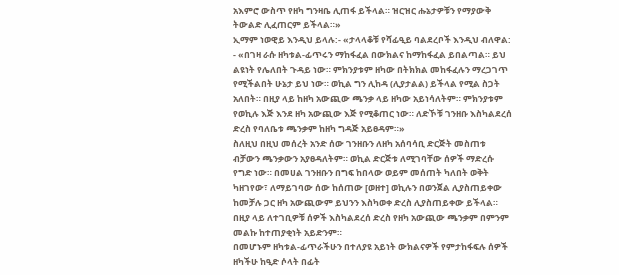አእምሮ ውስጥ የዘካ ግንዛቤ ሊጠፋ ይችላል። ዝርዝር ሑኔታዎቹን የማያውቅ ትውልድ ሊፈጠርም ይችላል።»
ኢማም ነወዊይ እንዲህ ይላሉ:‐ «ታላላቆቹ የሻፊዒይ ባልደረቦች እንዲህ ብለዋል: ‐ «በገዛ ራሱ ዘካቱል‐ፊጥሩን ማከፋፈል በውክልና ከማከፋፈል ይበልጣል። ይህ ልዩነት የሌለበት ጉዳይ ነው። ምክንያቱም ዘካው በትክክል መከፋፈሉን ማረጋገጥ የሚችልበት ሁኔታ ይህ ነው። ወኪል ግን ሊከዳ (ሊያታልል) ይችላል የሚል ስጋት አለበት። በዚያ ላይ ከዘካ አውጪው ጫንቃ ላይ ዘካው አይነሳለትም። ምክንያቱም የወኪሉ እጅ እንደ ዘካ አውጪው እጅ የሚቆጠር ነው። ለድኾቹ ገንዘቡ እስካልደረሰ ድረስ የባለቤቱ ጫንቃም ከዘካ ግዳጅ አይፀዳም።»
ስለዚህ በዚህ መሰረት አንድ ሰው ገንዘቡን ለዘካ አሰባሳቢ ድርጅት መስጠቱ ብቻውን ጫንቃውን አያፀዳለትም። ወኪል ድርጅቱ ለሚገባቸው ሰዎች ማድረሱ የግድ ነው። በመሀል ገንዘቡን በግፍ ከበላው ወይም መሰጠት ካለበት ወቅት ካዘገየው፣ ለማይገባው ሰው ከሰጠው [ወዘተ] ወኪሉን በወንጀል ሊያስጠይቀው ከመቻሉ ጋር ዘካ አውጪውም ይህንን እስካወቀ ድረስ ሊያስጠይቀው ይችላል። በዚያ ላይ ለተገቢዎቹ ሰዎች እስካልደረሰ ድረስ የዘካ አውጪው ጫንቃም በምንም መልኩ ከተጠያቂነት አይድንም።
በመሆኑም ዘካቱል‐ፊጥራችሁን በተለያዩ አይነት ውክልናዎች የምታከፋፍሉ ሰዎች ዘካችሁ ከዒድ ሶላት በፊት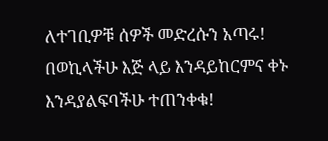ለተገቢዎቹ ሰዎች መድረሱን አጣሩ! በወኪላችሁ እጅ ላይ እንዳይከርምና ቀኑ እንዳያልፍባችሁ ተጠንቀቁ!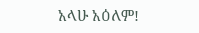አላሁ አዕለም!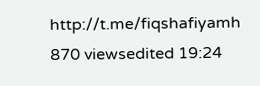http://t.me/fiqshafiyamh
870 viewsedited 19:24